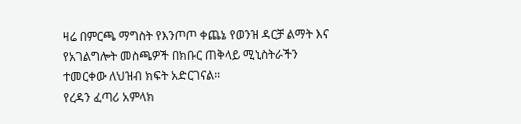ዛሬ በምርጫ ማግስት የእንጦጦ ቀጨኔ የወንዝ ዳርቻ ልማት እና የአገልግሎት መስጫዎች በክቡር ጠቅላይ ሚኒስትራችን ተመርቀው ለህዝብ ክፍት አድርገናል።
የረዳን ፈጣሪ አምላክ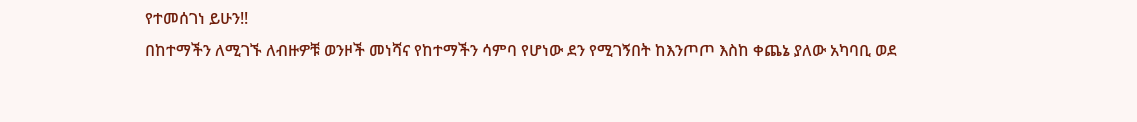የተመሰገነ ይሁን!!
በከተማችን ለሚገኙ ለብዙዎቹ ወንዞች መነሻና የከተማችን ሳምባ የሆነው ደን የሚገኝበት ከእንጦጦ እስከ ቀጨኔ ያለው አካባቢ ወደ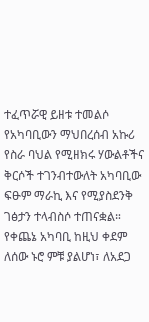ተፈጥሯዊ ይዘቱ ተመልሶ የአካባቢውን ማህበረሰብ አኩሪ የስራ ባህል የሚዘክሩ ሃውልቶችና ቅርሶች ተገንብተውለት አካባቢው ፍፁም ማራኪ እና የሚያስደንቅ ገፅታን ተላብስሶ ተጠናቋል።
የቀጨኔ አካባቢ ከዚህ ቀደም ለሰው ኑሮ ምቹ ያልሆነ፣ ለአደጋ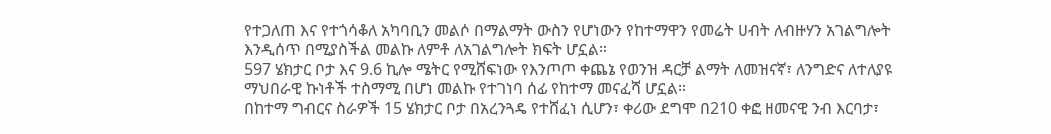የተጋለጠ እና የተጎሳቆለ አካባቢን መልሶ በማልማት ውስን የሆነውን የከተማዋን የመሬት ሀብት ለብዙሃን አገልግሎት እንዲሰጥ በሚያስችል መልኩ ለምቶ ለአገልግሎት ክፍት ሆኗል።
597 ሄክታር ቦታ እና 9.6 ኪሎ ሜትር የሚሸፍነው የእንጦጦ ቀጨኔ የወንዝ ዳርቻ ልማት ለመዝናኛ፣ ለንግድና ለተለያዩ ማህበራዊ ኩነቶች ተስማሚ በሆነ መልኩ የተገነባ ሰፊ የከተማ መናፈሻ ሆኗል።
በከተማ ግብርና ስራዎች 15 ሄክታር ቦታ በአረንጓዴ የተሸፈነ ሲሆን፣ ቀሪው ደግሞ በ210 ቀፎ ዘመናዊ ንብ እርባታ፣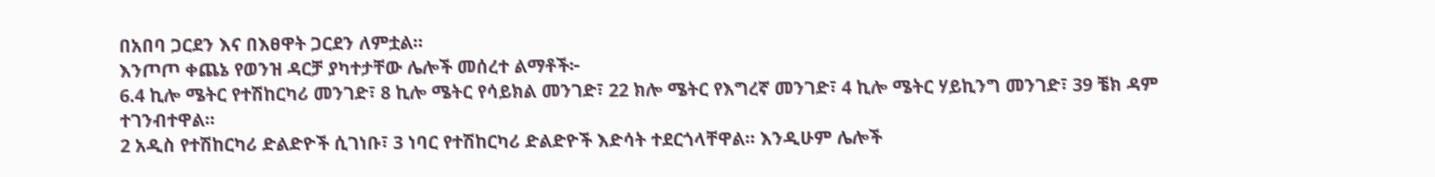በአበባ ጋርደን እና በእፀዋት ጋርደን ለምቷል።
እንጦጦ ቀጨኔ የወንዝ ዳርቻ ያካተታቸው ሌሎች መሰረተ ልማቶች፦
6.4 ኪሎ ሜትር የተሽከርካሪ መንገድ፣ 8 ኪሎ ሜትር የሳይክል መንገድ፣ 22 ክሎ ሜትር የእግረኛ መንገድ፣ 4 ኪሎ ሜትር ሃይኪንግ መንገድ፣ 39 ቼክ ዳም ተገንብተዋል።
2 አዲስ የተሽከርካሪ ድልድዮች ሲገነቡ፣ 3 ነባር የተሽከርካሪ ድልድዮች እድሳት ተደርጎላቸዋል። እንዲሁም ሌሎች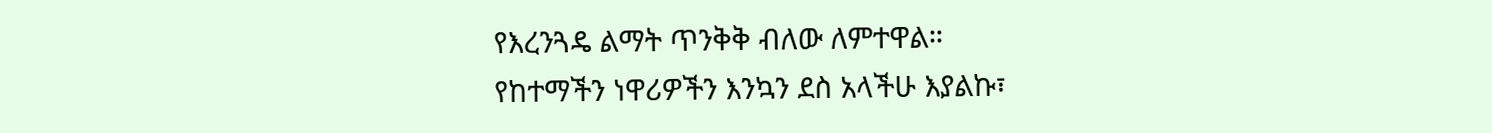የእረንጓዴ ልማት ጥንቅቅ ብለው ለምተዋል።
የከተማችን ነዋሪዎችን እንኳን ደስ አላችሁ እያልኩ፣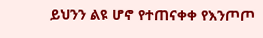ይህንን ልዩ ሆኖ የተጠናቀቀ የእንጦጦ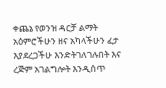ቀጨኔ የወንዝ ዳርቻ ልማት አዕምሮችሁን ዘና አካላችሁን ፈታ እያደረጋችሁ እንድትገለገሉበት እና ረጅም አገልግሎት እንዲሰጥ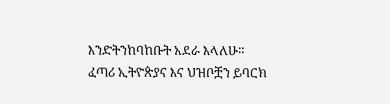እንድትንከባከቡት አደራ እላለሁ።
ፈጣሪ ኢትዮጵያና እና ህዝቦቿን ይባርክ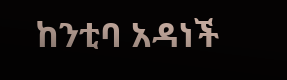ከንቲባ አዳነች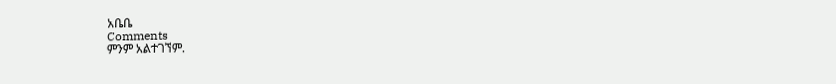አቤቤ
Comments
ምንም አልተገኘም.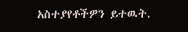አስተያየቶችዎን ይተዉት.